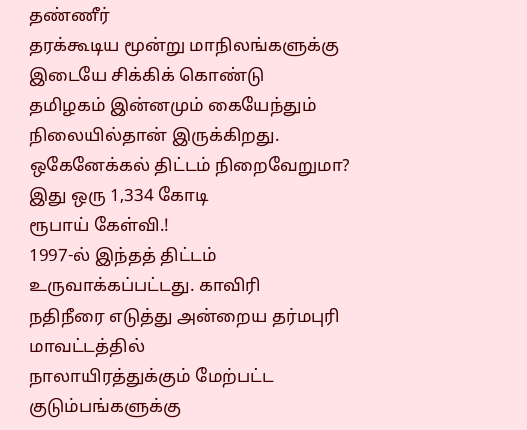தண்ணீர்
தரக்கூடிய மூன்று மாநிலங்களுக்கு இடையே சிக்கிக் கொண்டு
தமிழகம் இன்னமும் கையேந்தும் நிலையில்தான் இருக்கிறது.
ஒகேனேக்கல் திட்டம் நிறைவேறுமா? இது ஒரு 1,334 கோடி
ரூபாய் கேள்வி.!
1997-ல் இந்தத் திட்டம் உருவாக்கப்பட்டது. காவிரி
நதிநீரை எடுத்து அன்றைய தர்மபுரி மாவட்டத்தில்
நாலாயிரத்துக்கும் மேற்பட்ட குடும்பங்களுக்கு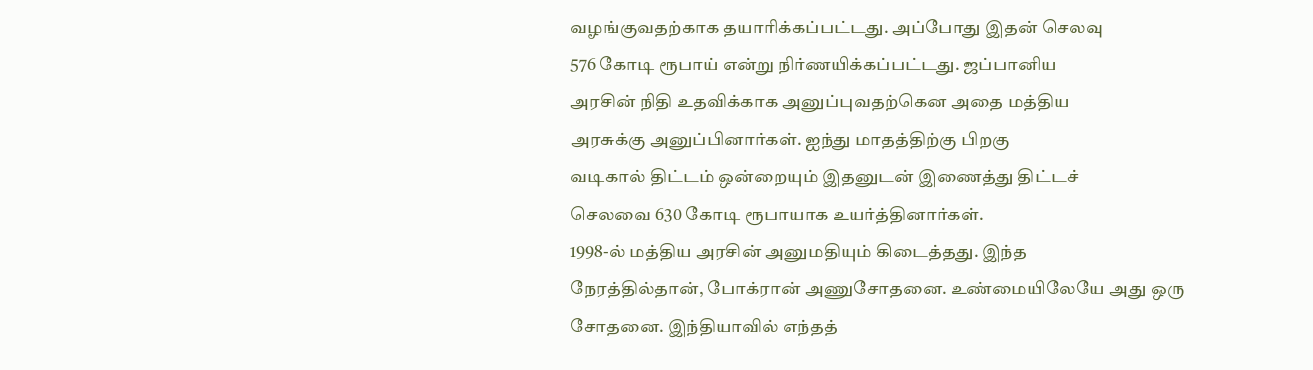வழங்குவதற்காக தயாரிக்கப்பட்டது. அப்போது இதன் செலவு
576 கோடி ரூபாய் என்று நிர்ணயிக்கப்பட்டது. ஜப்பானிய
அரசின் நிதி உதவிக்காக அனுப்புவதற்கென அதை மத்திய
அரசுக்கு அனுப்பினார்கள். ஐந்து மாதத்திற்கு பிறகு
வடிகால் திட்டம் ஒன்றையும் இதனுடன் இணைத்து திட்டச்
செலவை 630 கோடி ரூபாயாக உயர்த்தினார்கள்.
1998-ல் மத்திய அரசின் அனுமதியும் கிடைத்தது. இந்த
நேரத்தில்தான், போக்ரான் அணுசோதனை. உண்மையிலேயே அது ஒரு
சோதனை. இந்தியாவில் எந்தத்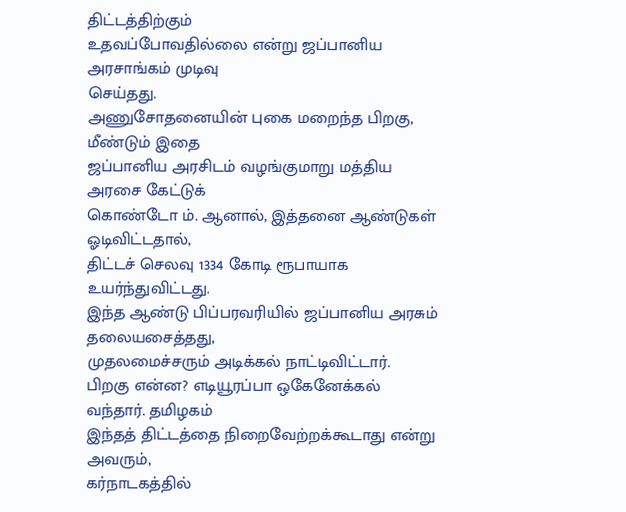திட்டத்திற்கும்
உதவப்போவதில்லை என்று ஜப்பானிய அரசாங்கம் முடிவு
செய்தது.
அணுசோதனையின் புகை மறைந்த பிறகு, மீண்டும் இதை
ஜப்பானிய அரசிடம் வழங்குமாறு மத்திய அரசை கேட்டுக்
கொண்டோ ம். ஆனால், இத்தனை ஆண்டுகள் ஓடிவிட்டதால்,
திட்டச் செலவு 1334 கோடி ரூபாயாக உயர்ந்துவிட்டது.
இந்த ஆண்டு பிப்பரவரியில் ஜப்பானிய அரசும் தலையசைத்தது,
முதலமைச்சரும் அடிக்கல் நாட்டிவிட்டார்.
பிறகு என்ன? எடியூரப்பா ஒகேனேக்கல் வந்தார். தமிழகம்
இந்தத் திட்டத்தை நிறைவேற்றக்கூடாது என்று அவரும்,
கர்நாடகத்தில்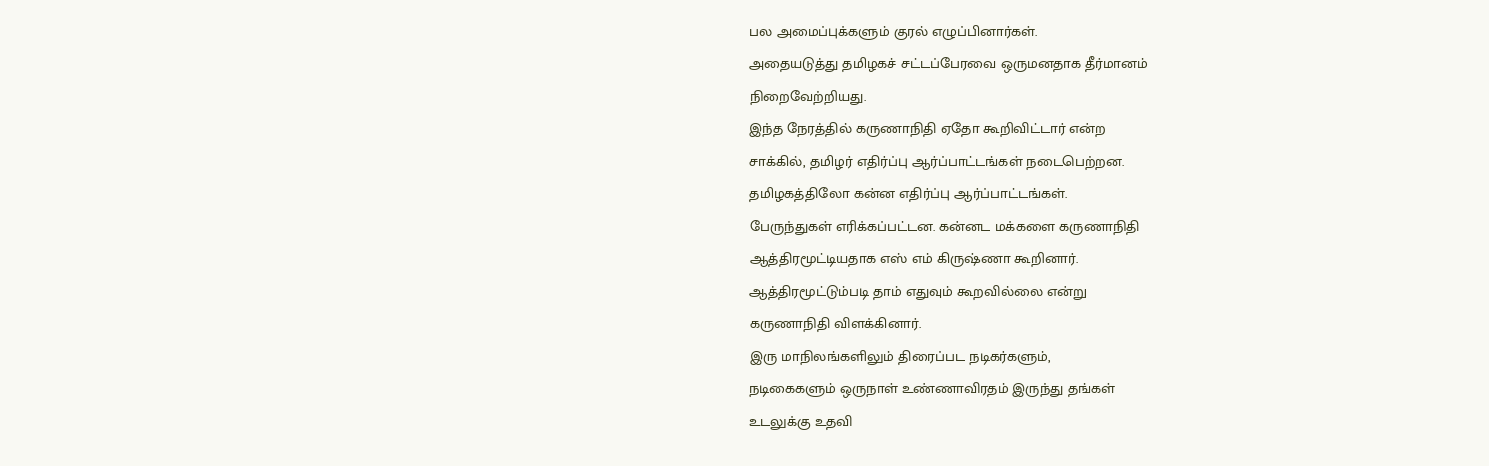பல அமைப்புக்களும் குரல் எழுப்பினார்கள்.
அதையடுத்து தமிழகச் சட்டப்பேரவை ஒருமனதாக தீர்மானம்
நிறைவேற்றியது.
இந்த நேரத்தில் கருணாநிதி ஏதோ கூறிவிட்டார் என்ற
சாக்கில், தமிழர் எதிர்ப்பு ஆர்ப்பாட்டங்கள் நடைபெற்றன.
தமிழகத்திலோ கன்ன எதிர்ப்பு ஆர்ப்பாட்டங்கள்.
பேருந்துகள் எரிக்கப்பட்டன. கன்னட மக்களை கருணாநிதி
ஆத்திரமூட்டியதாக எஸ் எம் கிருஷ்ணா கூறினார்.
ஆத்திரமூட்டும்படி தாம் எதுவும் கூறவில்லை என்று
கருணாநிதி விளக்கினார்.
இரு மாநிலங்களிலும் திரைப்பட நடிகர்களும்,
நடிகைகளும் ஒருநாள் உண்ணாவிரதம் இருந்து தங்கள்
உடலுக்கு உதவி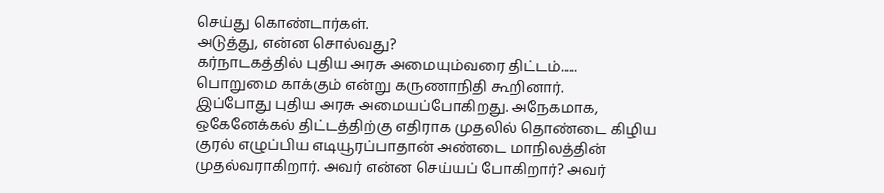செய்து கொண்டார்கள்.
அடுத்து, என்ன சொல்வது?
கர்நாடகத்தில் புதிய அரசு அமையும்வரை திட்டம்......
பொறுமை காக்கும் என்று கருணாநிதி கூறினார்.
இப்போது புதிய அரசு அமையப்போகிறது. அநேகமாக,
ஒகேனேக்கல் திட்டத்திற்கு எதிராக முதலில் தொண்டை கிழிய
குரல் எழுப்பிய எடியூரப்பாதான் அண்டை மாநிலத்தின்
முதல்வராகிறார். அவர் என்ன செய்யப் போகிறார்? அவர்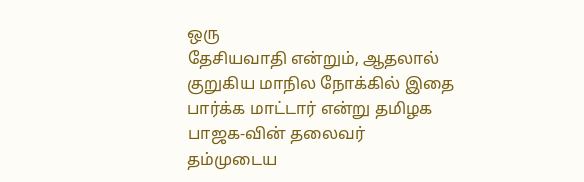ஒரு
தேசியவாதி என்றும், ஆதலால் குறுகிய மாநில நோக்கில் இதை
பார்க்க மாட்டார் என்று தமிழக பாஜக-வின் தலைவர்
தம்முடைய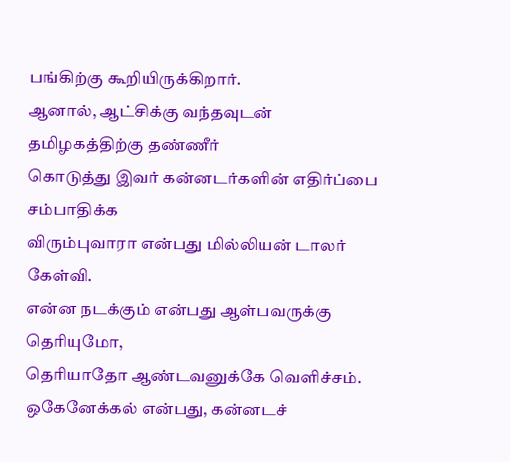பங்கிற்கு கூறியிருக்கிறார்.
ஆனால், ஆட்சிக்கு வந்தவுடன் தமிழகத்திற்கு தண்ணீர்
கொடுத்து இவர் கன்னடர்களின் எதிர்ப்பை சம்பாதிக்க
விரும்புவாரா என்பது மில்லியன் டாலர் கேள்வி.
என்ன நடக்கும் என்பது ஆள்பவருக்கு தெரியுமோ,
தெரியாதோ ஆண்டவனுக்கே வெளிச்சம்.
ஒகேனேக்கல் என்பது, கன்னடச்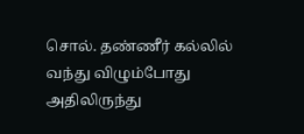சொல். தண்ணீர் கல்லில்
வந்து விழும்போது அதிலிருந்து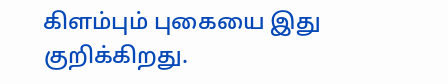கிளம்பும் புகையை இது
குறிக்கிறது.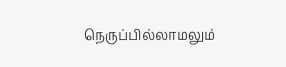நெருப்பில்லாமலும்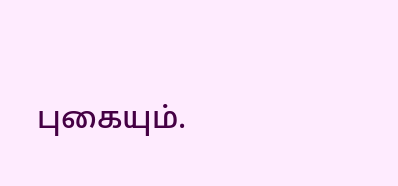புகையும்.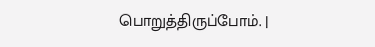பொறுத்திருப்போம். |